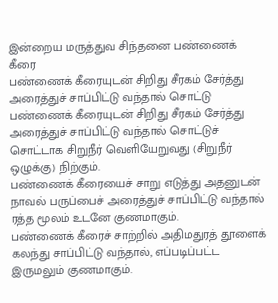இன்றைய மருத்துவ சிந்தனை பண்ணைக் கீரை
பண்ணைக் கீரையுடன் சிறிது சீரகம் சேர்த்து அரைத்துச் சாப்பிட்டு வந்தால் சொட்டு
பண்ணைக் கீரையுடன் சிறிது சீரகம் சேர்த்து அரைத்துச் சாப்பிட்டு வந்தால் சொட்டுச் சொட்டாக சிறுநீர் வெளியேறுவது (சிறுநீர் ஒழுக்கு) நிற்கும்.
பண்ணைக் கீரையைச் சாறு எடுத்து அதனுடன் நாவல் பருப்பைச் அரைத்துச் சாப்பிட்டு வந்தால் ரத்த மூலம் உடனே குணமாகும்.
பண்ணைக் கீரைச் சாற்றில் அதிமதுரத் தூளைக் கலந்து சாப்பிட்டு வந்தால், எப்படிப்பட்ட இருமலும் குணமாகும்.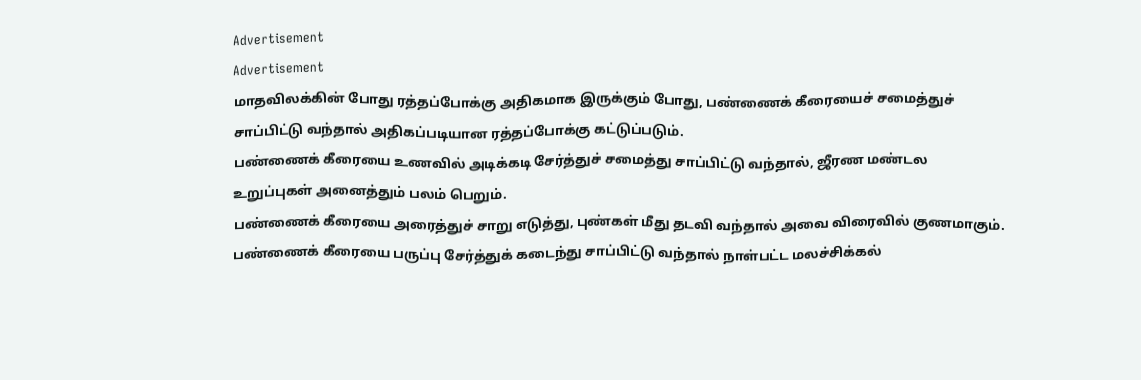Advertisement
Advertisement
மாதவிலக்கின் போது ரத்தப்போக்கு அதிகமாக இருக்கும் போது, பண்ணைக் கீரையைச் சமைத்துச் சாப்பிட்டு வந்தால் அதிகப்படியான ரத்தப்போக்கு கட்டுப்படும்.
பண்ணைக் கீரையை உணவில் அடிக்கடி சேர்த்துச் சமைத்து சாப்பிட்டு வந்தால், ஜீரண மண்டல உறுப்புகள் அனைத்தும் பலம் பெறும்.
பண்ணைக் கீரையை அரைத்துச் சாறு எடுத்து, புண்கள் மீது தடவி வந்தால் அவை விரைவில் குணமாகும்.
பண்ணைக் கீரையை பருப்பு சேர்த்துக் கடைந்து சாப்பிட்டு வந்தால் நாள்பட்ட மலச்சிக்கல்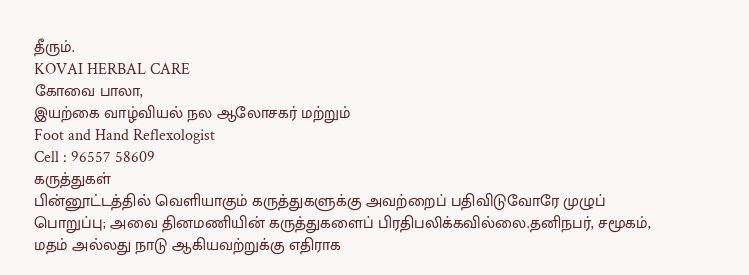தீரும்.
KOVAI HERBAL CARE
கோவை பாலா,
இயற்கை வாழ்வியல் நல ஆலோசகர் மற்றும்
Foot and Hand Reflexologist
Cell : 96557 58609
கருத்துகள்
பின்னூட்டத்தில் வெளியாகும் கருத்துகளுக்கு அவற்றைப் பதிவிடுவோரே முழுப் பொறுப்பு; அவை தினமணியின் கருத்துகளைப் பிரதிபலிக்கவில்லை.தனிநபர், சமூகம், மதம் அல்லது நாடு ஆகியவற்றுக்கு எதிராக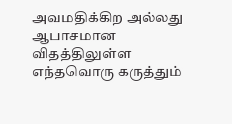அவமதிக்கிற அல்லது ஆபாசமான விதத்திலுள்ள எந்தவொரு கருத்தும்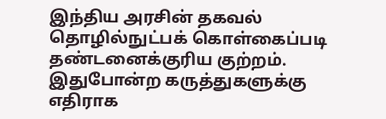இந்திய அரசின் தகவல் தொழில்நுட்பக் கொள்கைப்படி தண்டனைக்குரிய குற்றம். இதுபோன்ற கருத்துகளுக்கு எதிராக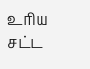உரிய சட்ட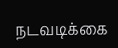நடவடிக்கை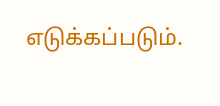எடுக்கப்படும்.